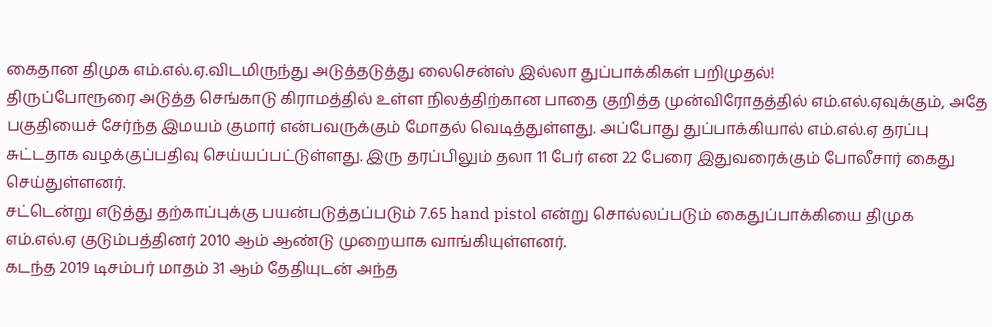கைதான திமுக எம்.எல்.ஏ.விடமிருந்து அடுத்தடுத்து லைசென்ஸ் இல்லா துப்பாக்கிகள் பறிமுதல்!
திருப்போரூரை அடுத்த செங்காடு கிராமத்தில் உள்ள நிலத்திற்கான பாதை குறித்த முன்விரோதத்தில் எம்.எல்.ஏவுக்கும், அதே பகுதியைச் சேர்ந்த இமயம் குமார் என்பவருக்கும் மோதல் வெடித்துள்ளது. அப்போது துப்பாக்கியால் எம்.எல்.ஏ தரப்பு சுட்டதாக வழக்குப்பதிவு செய்யப்பட்டுள்ளது. இரு தரப்பிலும் தலா 11 பேர் என 22 பேரை இதுவரைக்கும் போலீசார் கைது செய்துள்ளனர்.
சட்டென்று எடுத்து தற்காப்புக்கு பயன்படுத்தப்படும் 7.65 hand pistol என்று சொல்லப்படும் கைதுப்பாக்கியை திமுக எம்.எல்.ஏ குடும்பத்தினர் 2010 ஆம் ஆண்டு முறையாக வாங்கியுள்ளனர்.
கடந்த 2019 டிசம்பர் மாதம் 31 ஆம் தேதியுடன் அந்த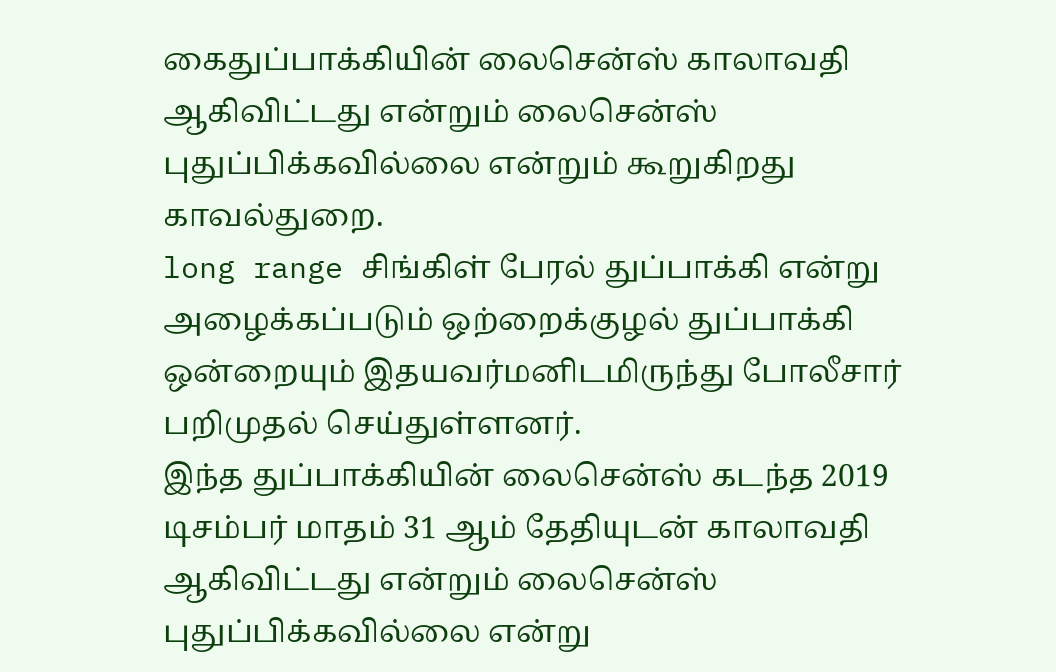கைதுப்பாக்கியின் லைசென்ஸ் காலாவதி ஆகிவிட்டது என்றும் லைசென்ஸ் புதுப்பிக்கவில்லை என்றும் கூறுகிறது காவல்துறை.
long range சிங்கிள் பேரல் துப்பாக்கி என்று அழைக்கப்படும் ஒற்றைக்குழல் துப்பாக்கி ஒன்றையும் இதயவர்மனிடமிருந்து போலீசார் பறிமுதல் செய்துள்ளனர்.
இந்த துப்பாக்கியின் லைசென்ஸ் கடந்த 2019 டிசம்பர் மாதம் 31 ஆம் தேதியுடன் காலாவதி ஆகிவிட்டது என்றும் லைசென்ஸ் புதுப்பிக்கவில்லை என்று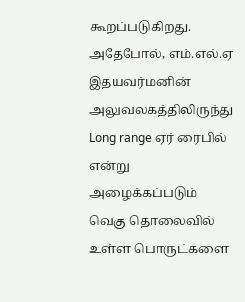கூறப்படுகிறது.
அதேபோல், எம்.எல்.ஏ இதயவர்மனின் அலுவலகத்திலிருந்து Long range ஏர் ரைபில் என்று அழைக்கப்படும் வெகு தொலைவில் உள்ள பொருட்களை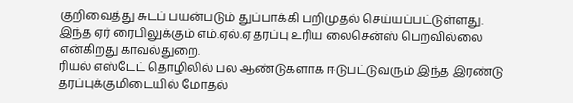குறிவைத்து சுடப் பயன்படும் துப்பாக்கி பறிமுதல் செய்யப்பட்டுள்ளது.
இந்த ஏர் ரைபிலுக்கும் எம்.ஏல்.ஏ தரப்பு உரிய லைசென்ஸ் பெறவில்லை என்கிறது காவல்துறை.
ரியல் எஸ்டேட் தொழிலில் பல ஆண்டுகளாக ஈடுபட்டுவரும் இந்த இரண்டு தரப்புக்குமிடையில் மோதல்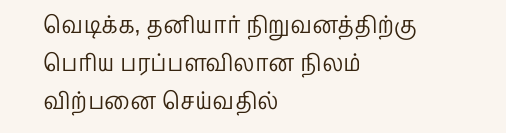வெடிக்க, தனியார் நிறுவனத்திற்கு பெரிய பரப்பளவிலான நிலம் விற்பனை செய்வதில்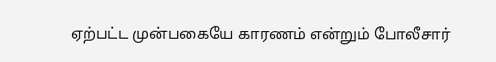ஏற்பட்ட முன்பகையே காரணம் என்றும் போலீசார்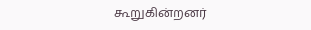கூறுகின்றனர்